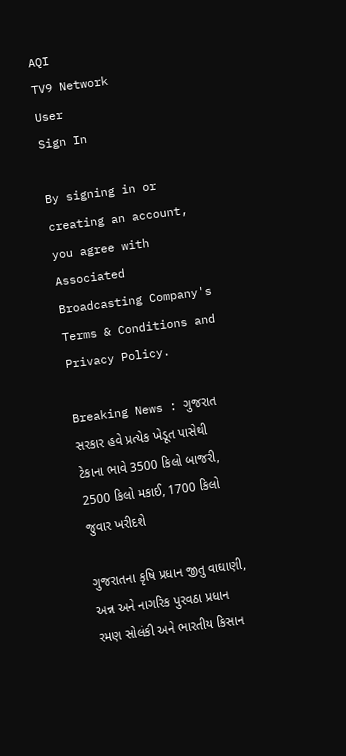AQI
TV9 Network
User
Sign In

By signing in or creating an account, you agree with Associated Broadcasting Company's Terms & Conditions and Privacy Policy.

Breaking News : ગુજરાત સરકાર હવે પ્રત્યેક ખેડૂત પાસેથી ટેકાના ભાવે 3500 કિલો બાજરી, 2500 કિલો મકાઈ, 1700 કિલો જુવાર ખરીદશે

ગુજરાતના કૃષિ પ્રધાન જીતુ વાઘાણી, અન્ન અને નાગરિક પુરવઠા પ્રધાન રમણ સોલંકી અને ભારતીય કિસાન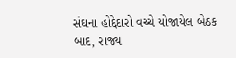સંઘના હોદ્દેદારો વચ્ચે યોજાયેલ બેઠક બાદ, રાજ્ય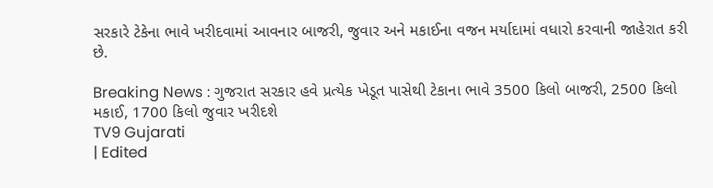સરકારે ટેકેના ભાવે ખરીદવામાં આવનાર બાજરી, જુવાર અને મકાઈના વજન મર્યાદામાં વધારો કરવાની જાહેરાત કરી છે.

Breaking News : ગુજરાત સરકાર હવે પ્રત્યેક ખેડૂત પાસેથી ટેકાના ભાવે 3500 કિલો બાજરી, 2500 કિલો મકાઈ, 1700 કિલો જુવાર ખરીદશે
TV9 Gujarati
| Edited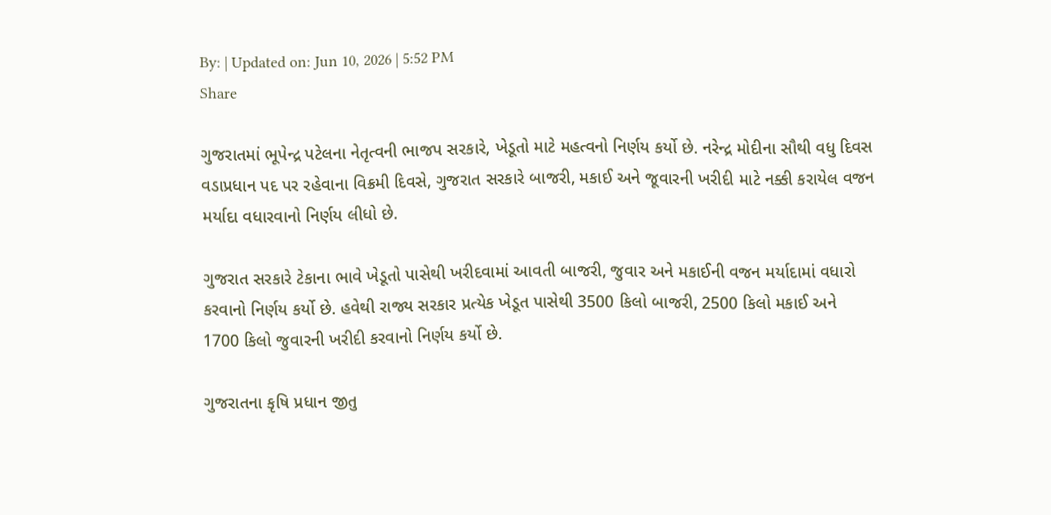By: | Updated on: Jun 10, 2026 | 5:52 PM
Share

ગુજરાતમાં ભૂપેન્દ્ર પટેલના નેતૃત્વની ભાજપ સરકારે, ખેડૂતો માટે મહત્વનો નિર્ણય કર્યો છે. નરેન્દ્ર મોદીના સૌથી વધુ દિવસ વડાપ્રધાન પદ પર રહેવાના વિક્રમી દિવસે, ગુજરાત સરકારે બાજરી, મકાઈ અને જૂવારની ખરીદી માટે નક્કી કરાયેલ વજન મર્યાદા વધારવાનો નિર્ણય લીધો છે.

ગુજરાત સરકારે ટેકાના ભાવે ખેડૂતો પાસેથી ખરીદવામાં આવતી બાજરી, જુવાર અને મકાઈની વજન મર્યાદામાં વધારો કરવાનો નિર્ણય કર્યો છે. હવેથી રાજ્ય સરકાર પ્રત્યેક ખેડૂત પાસેથી 3500 કિલો બાજરી, 2500 કિલો મકાઈ અને 1700 કિલો જુવારની ખરીદી કરવાનો નિર્ણય કર્યો છે.

ગુજરાતના કૃષિ પ્રધાન જીતુ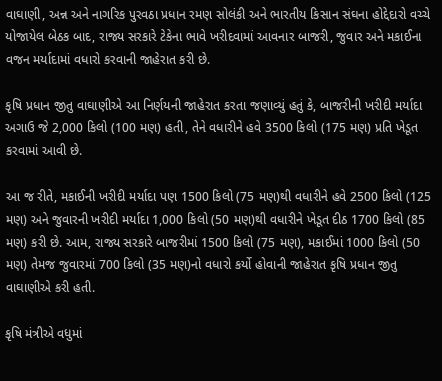વાઘાણી, અન્ન અને નાગરિક પુરવઠા પ્રધાન રમણ સોલંકી અને ભારતીય કિસાન સંઘના હોદ્દેદારો વચ્ચે યોજાયેલ બેઠક બાદ, રાજ્ય સરકારે ટેકેના ભાવે ખરીદવામાં આવનાર બાજરી, જુવાર અને મકાઈના વજન મર્યાદામાં વધારો કરવાની જાહેરાત કરી છે.

કૃષિ પ્રધાન જીતુ વાઘાણીએ આ નિર્ણયની જાહેરાત કરતા જણાવ્યું હતું કે, બાજરીની ખરીદી મર્યાદા અગાઉ જે 2,000 કિલો (100 મણ) હતી, તેને વધારીને હવે 3500 કિલો (175 મણ) પ્રતિ ખેડૂત કરવામાં આવી છે.

આ જ રીતે, મકાઈની ખરીદી મર્યાદા પણ 1500 કિલો (75 મણ)થી વધારીને હવે 2500 કિલો (125 મણ) અને જુવારની ખરીદી મર્યાદા 1,000 કિલો (50 મણ)થી વધારીને ખેડૂત દીઠ 1700 કિલો (85 મણ) કરી છે. આમ, રાજ્ય સરકારે બાજરીમાં 1500 કિલો (75 મણ), મકાઈમાં 1000 કિલો (50 મણ) તેમજ જુવારમાં 700 કિલો (35 મણ)નો વધારો કર્યો હોવાની જાહેરાત કૃષિ પ્રધાન જીતુ વાઘાણીએ કરી હતી.

કૃષિ મંત્રીએ વધુમાં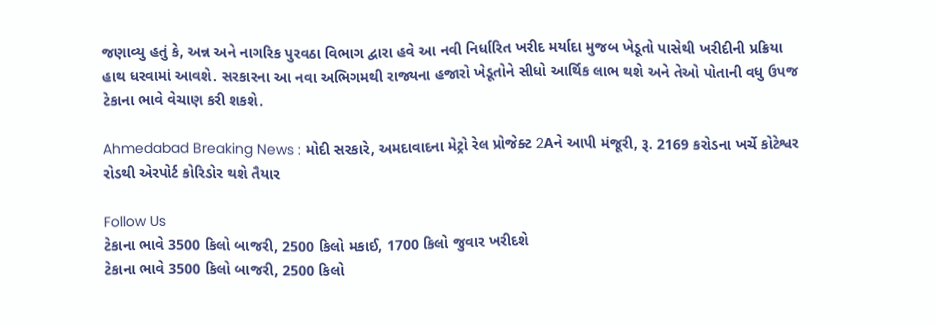જણાવ્યુ હતું કે, અન્ન અને નાગરિક પુરવઠા વિભાગ દ્વારા હવે આ નવી નિર્ધારિત ખરીદ મર્યાદા મુજબ ખેડૂતો પાસેથી ખરીદીની પ્રક્રિયા હાથ ધરવામાં આવશે. સરકારના આ નવા અભિગમથી રાજ્યના હજારો ખેડૂતોને સીધો આર્થિક લાભ થશે અને તેઓ પોતાની વધુ ઉપજ ટેકાના ભાવે વેચાણ કરી શકશે.

Ahmedabad Breaking News : મોદી સરકારે, અમદાવાદના મેટ્રો રેલ પ્રોજેક્ટ 2Aને આપી મંજૂરી, રૂ. 2169 કરોડના ખર્ચે કોટેશ્વર રોડથી એરપોર્ટ કોરિડોર થશે તૈયાર

Follow Us
ટેકાના ભાવે 3500 કિલો બાજરી, 2500 કિલો મકાઈ, 1700 કિલો જુવાર ખરીદશે
ટેકાના ભાવે 3500 કિલો બાજરી, 2500 કિલો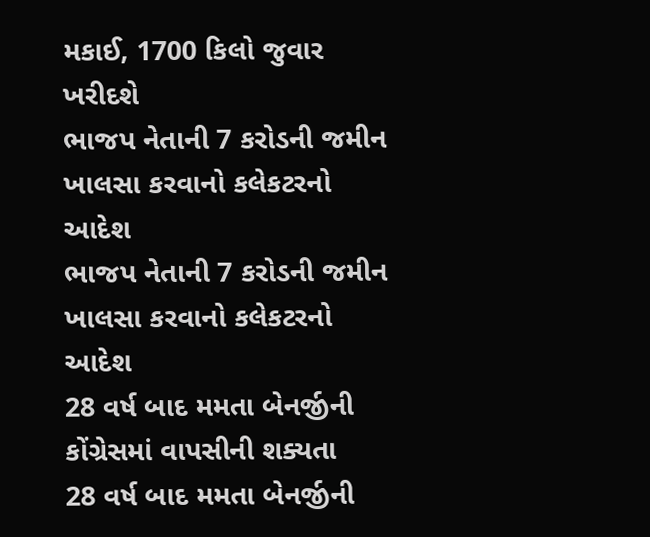મકાઈ, 1700 કિલો જુવાર ખરીદશે
ભાજપ નેતાની 7 કરોડની જમીન ખાલસા કરવાનો કલેકટરનો આદેશ
ભાજપ નેતાની 7 કરોડની જમીન ખાલસા કરવાનો કલેકટરનો આદેશ
28 વર્ષ બાદ મમતા બેનર્જીની કોંગ્રેસમાં વાપસીની શક્યતા
28 વર્ષ બાદ મમતા બેનર્જીની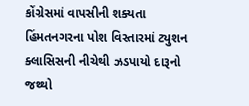કોંગ્રેસમાં વાપસીની શક્યતા
હિંમતનગરના પોશ વિસ્તારમાં ટ્યુશન ક્લાસિસની નીચેથી ઝડપાયો દારૂનો જથ્થો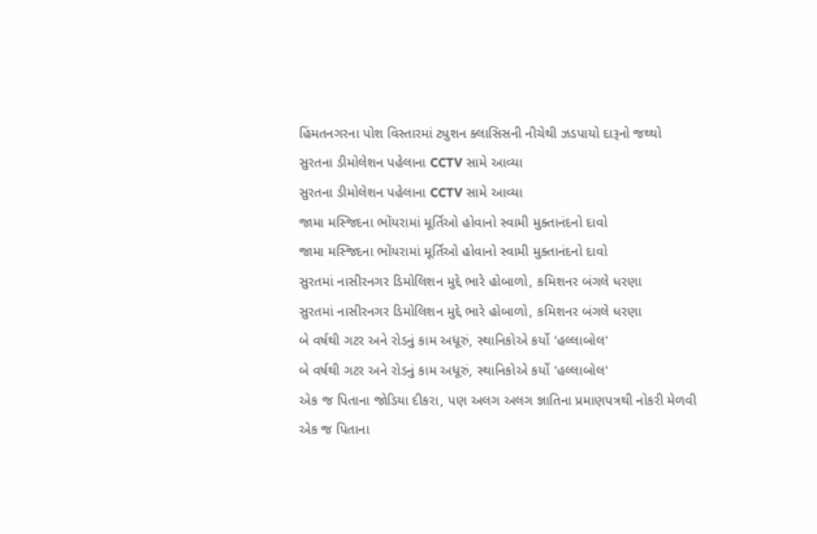હિંમતનગરના પોશ વિસ્તારમાં ટ્યુશન ક્લાસિસની નીચેથી ઝડપાયો દારૂનો જથ્થો
સુરતના ડીમોલેશન પહેલાના CCTV સામે આવ્યા
સુરતના ડીમોલેશન પહેલાના CCTV સામે આવ્યા
જામા મસ્જિદના ભોંયરામાં મૂર્તિઓ હોવાનો સ્વામી મુક્તાનંદનો દાવો
જામા મસ્જિદના ભોંયરામાં મૂર્તિઓ હોવાનો સ્વામી મુક્તાનંદનો દાવો
સુરતમાં નાસીરનગર ડિમોલિશન મુદ્દે ભારે હોબાળો, કમિશનર બંગલે ધરણા
સુરતમાં નાસીરનગર ડિમોલિશન મુદ્દે ભારે હોબાળો, કમિશનર બંગલે ધરણા
બે વર્ષથી ગટર અને રોડનું કામ અધૂરું, સ્થાનિકોએ કર્યો 'હલ્લાબોલ'
બે વર્ષથી ગટર અને રોડનું કામ અધૂરું, સ્થાનિકોએ કર્યો 'હલ્લાબોલ'
એક જ પિતાના જોડિયા દીકરા, પણ અલગ અલગ જ્ઞાતિના પ્રમાણપત્રથી નોકરી મેળવી
એક જ પિતાના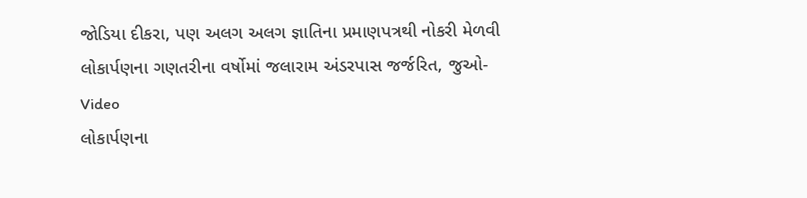જોડિયા દીકરા, પણ અલગ અલગ જ્ઞાતિના પ્રમાણપત્રથી નોકરી મેળવી
લોકાર્પણના ગણતરીના વર્ષોમાં જલારામ અંડરપાસ જર્જરિત, જુઓ-Video
લોકાર્પણના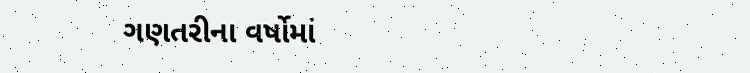ગણતરીના વર્ષોમાં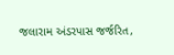જલારામ અંડરપાસ જર્જરિત,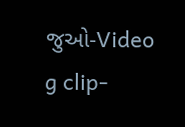જુઓ-Video
g clip-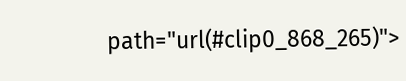path="url(#clip0_868_265)">